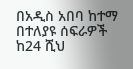በአዲስ አበባ ከተማ በተለያዩ ሰፍራዎች ከ24 ሺህ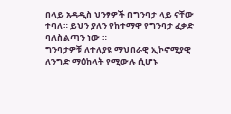በላይ አዳዲስ ህንፃዎች በግንባታ ላይ ናቸው ተባለ። ይህን ያለን የከተማዋ የግንባታ ፈቃድ ባለስልጣን ነው ።
ግንባታዎቹ ለተለያዩ ማህበራዊ ኢኮኖሚያዊ ለንግድ ማዕከላት የሚውሉ ሲሆኑ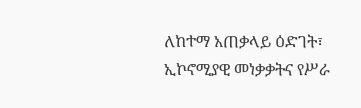ለከተማ አጠቃላይ ዕድገት፣ ኢኮኖሚያዊ መነቃቃትና የሥራ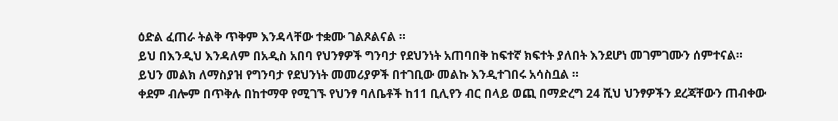ዕድል ፈጠራ ትልቅ ጥቅም እንዳላቸው ተቋሙ ገልጾልናል ።
ይህ በእንዲህ እንዳለም በአዲስ አበባ የህንፃዎች ግንባታ የደህንነት አጠባበቅ ከፍተኛ ክፍተት ያለበት እንደሆነ መገምገሙን ሰምተናል።
ይህን መልክ ለማስያዝ የግንባታ የደህንነት መመሪያዎች በተገቢው መልኩ እንዲተገበሩ አሳስቧል ።
ቀደም ብሎም በጥቅሉ በከተማዋ የሚገኙ የህንፃ ባለቤቶች ከ11 ቢሊየን ብር በላይ ወጪ በማድረግ 24 ሺህ ህንፃዎችን ደረጃቸውን ጠብቀው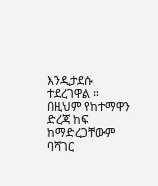እንዲታደሱ ተደረገዋል ።
በዚህም የከተማዋን ድረጃ ከፍ ከማድረጋቸውም ባሻገር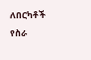ለበርካቶች የስራ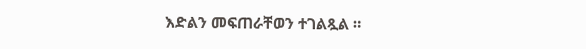እድልን መፍጠራቸወን ተገልጿል ።